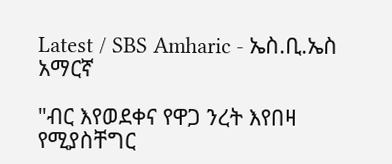Latest / SBS Amharic - ኤስ.ቢ.ኤስ አማርኛ

"ብር እየወደቀና የዋጋ ንረት እየበዛ የሚያስቸግር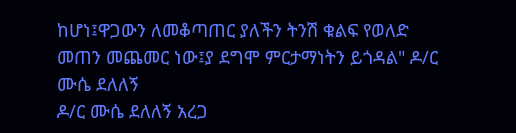ከሆነ፤ዋጋውን ለመቆጣጠር ያለችን ትንሽ ቁልፍ የወለድ መጠን መጨመር ነው፤ያ ደግሞ ምርታማነትን ይጎዳል" ዶ/ር ሙሴ ደለለኝ
ዶ/ር ሙሴ ደለለኝ አረጋ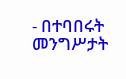- በተባበሩት መንግሥታት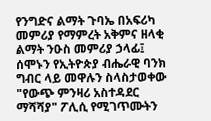የንግድና ልማት ጉባኤ በአፍሪካ መምሪያ የማምረት አቅምና ዘላቂ ልማት ንዑስ መምሪያ ኃላፊ፤ ሰሞኑን የኢትዮጵያ ብሔራዊ ባንክ ግብር ላይ መዋሉን ስላስታወቀው "የውጭ ምንዛሪ አስተዳደር ማሻሻያ" ፖሊሲ የሚገጥሙትን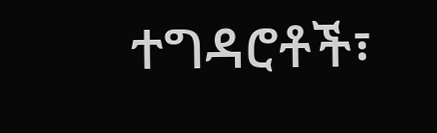ተግዳሮቶች፣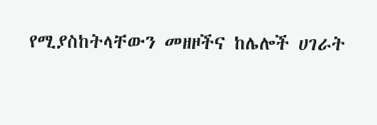የሚያስከትላቸውን መዘዞችና ከሌሎች ሀገራት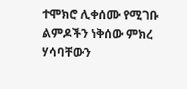ተሞክሮ ሊቀሰሙ የሚገቡ ልምዶችን ነቅሰው ምክረ ሃሳባቸውን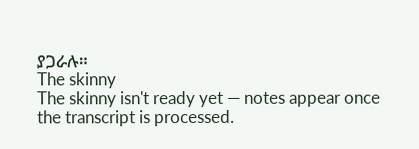ያጋራሉ።
The skinny
The skinny isn't ready yet — notes appear once the transcript is processed.